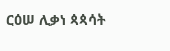ርዕሠ ሊቃነ ጳጳሳት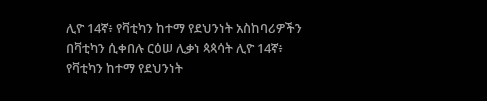ሊዮ 14ኛ፥ የቫቲካን ከተማ የደህንነት አስከባሪዎችን በቫቲካን ሲቀበሉ ርዕሠ ሊቃነ ጳጳሳት ሊዮ 14ኛ፥ የቫቲካን ከተማ የደህንነት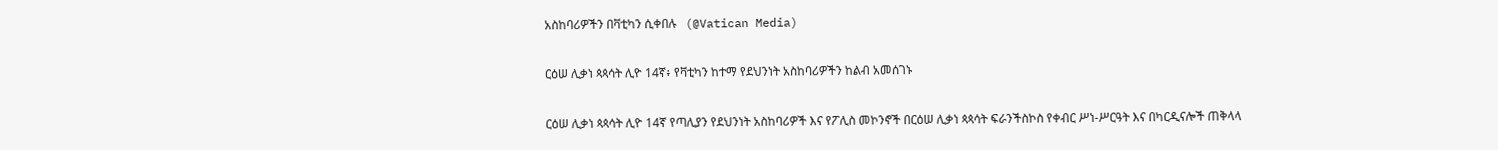አስከባሪዎችን በቫቲካን ሲቀበሉ   (@Vatican Media)

ርዕሠ ሊቃነ ጳጳሳት ሊዮ 14ኛ፥ የቫቲካን ከተማ የደህንነት አስከባሪዎችን ከልብ አመሰገኑ

ርዕሠ ሊቃነ ጳጳሳት ሊዮ 14ኛ የጣሊያን የደህንነት አስከባሪዎች እና የፖሊስ መኮንኖች በርዕሠ ሊቃነ ጳጳሳት ፍራንችስኮስ የቀብር ሥነ-ሥርዓት እና በካርዲናሎች ጠቅላላ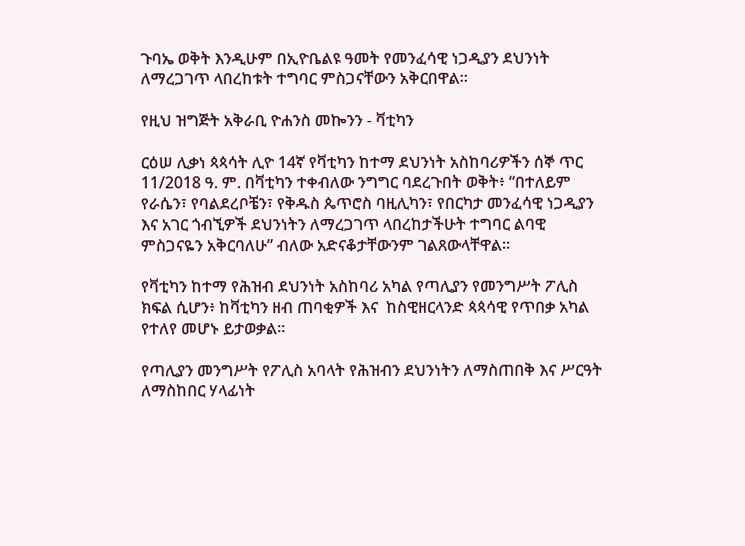ጉባኤ ወቅት እንዲሁም በኢዮቤልዩ ዓመት የመንፈሳዊ ነጋዲያን ደህንነት ለማረጋገጥ ላበረከቱት ተግባር ምስጋናቸውን አቅርበዋል።

የዚህ ዝግጅት አቅራቢ ዮሐንስ መኰንን - ቫቲካን

ርዕሠ ሊቃነ ጳጳሳት ሊዮ 14ኛ የቫቲካን ከተማ ደህንነት አስከባሪዎችን ሰኞ ጥር 11/2018 ዓ. ም. በቫቲካን ተቀብለው ንግግር ባደረጉበት ወቅት፥ “በተለይም የራሴን፣ የባልደረቦቼን፣ የቅዱስ ጴጥሮስ ባዚሊካን፣ የበርካታ መንፈሳዊ ነጋዲያን እና አገር ጎብኚዎች ደህንነትን ለማረጋገጥ ላበረከታችሁት ተግባር ልባዊ ምስጋናዬን አቅርባለሁ” ብለው አድናቆታቸውንም ገልጸውላቸዋል።

የቫቲካን ከተማ የሕዝብ ደህንነት አስከባሪ አካል የጣሊያን የመንግሥት ፖሊስ ክፍል ሲሆን፥ ከቫቲካን ዘብ ጠባቂዎች እና  ከስዊዘርላንድ ጳጳሳዊ የጥበቃ አካል የተለየ መሆኑ ይታወቃል።

የጣሊያን መንግሥት የፖሊስ አባላት የሕዝብን ደህንነትን ለማስጠበቅ እና ሥርዓት ለማስከበር ሃላፊነት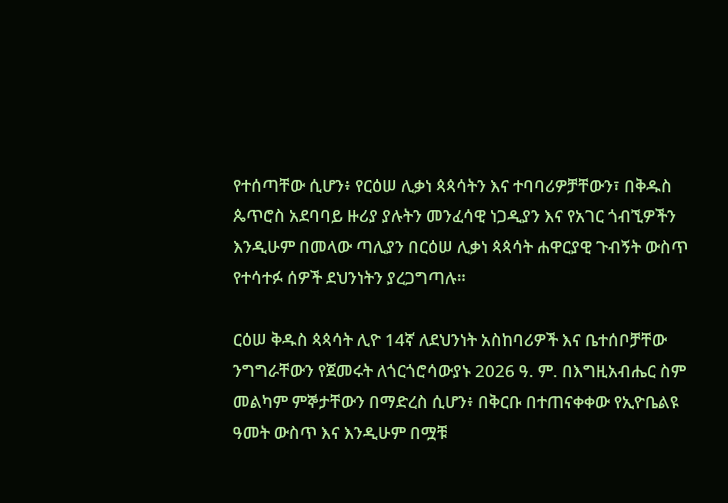የተሰጣቸው ሲሆን፥ የርዕሠ ሊቃነ ጳጳሳትን እና ተባባሪዎቻቸውን፣ በቅዱስ ጴጥሮስ አደባባይ ዙሪያ ያሉትን መንፈሳዊ ነጋዲያን እና የአገር ጎብኚዎችን እንዲሁም በመላው ጣሊያን በርዕሠ ሊቃነ ጳጳሳት ሐዋርያዊ ጉብኝት ውስጥ የተሳተፉ ሰዎች ደህንነትን ያረጋግጣሉ።

ርዕሠ ቅዱስ ጳጳሳት ሊዮ 14ኛ ለደህንነት አስከባሪዎች እና ቤተሰቦቻቸው ንግግራቸውን የጀመሩት ለጎርጎሮሳውያኑ 2026 ዓ. ም. በእግዚአብሔር ስም መልካም ምኞታቸውን በማድረስ ሲሆን፥ በቅርቡ በተጠናቀቀው የኢዮቤልዩ ዓመት ውስጥ እና እንዲሁም በሟቹ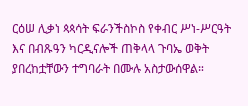ርዕሠ ሊቃነ ጳጳሳት ፍራንችስኮስ የቀብር ሥነ-ሥርዓት እና በብጹዓን ካርዲናሎች ጠቅላላ ጉባኤ ወቅት ያበረከቷቸውን ተግባራት በሙሉ አስታውሰዋል።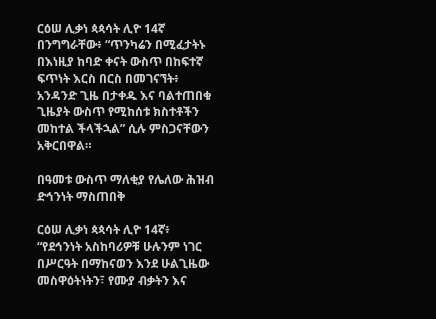ርዕሠ ሊቃነ ጳጳሳት ሊዮ 14ኛ በንግግራቸው፥ “ጥንካሬን በሚፈታትኑ በእነዚያ ከባድ ቀናት ውስጥ በከፍተኛ ፍጥነት እርስ በርስ በመገናኘት፥ አንዳንድ ጊዜ በታቀዱ እና ባልተጠበቁ ጊዜያት ውስጥ የሚከሰቱ ክስተቶችን መከተል ችላችኋል” ሲሉ ምስጋናቸውን አቅርበዋል።

በዓመቱ ውስጥ ማለቂያ የሌለው ሕዝብ ድኅንነት ማስጠበቅ

ርዕሠ ሊቃነ ጳጳሳት ሊዮ 14ኛ፥ “የደኅንነት አስከባሪዎቹ ሁሉንም ነገር በሥርዓት በማከናወን እንደ ሁልጊዜው መስዋዕትነትን፣ የሙያ ብቃትን እና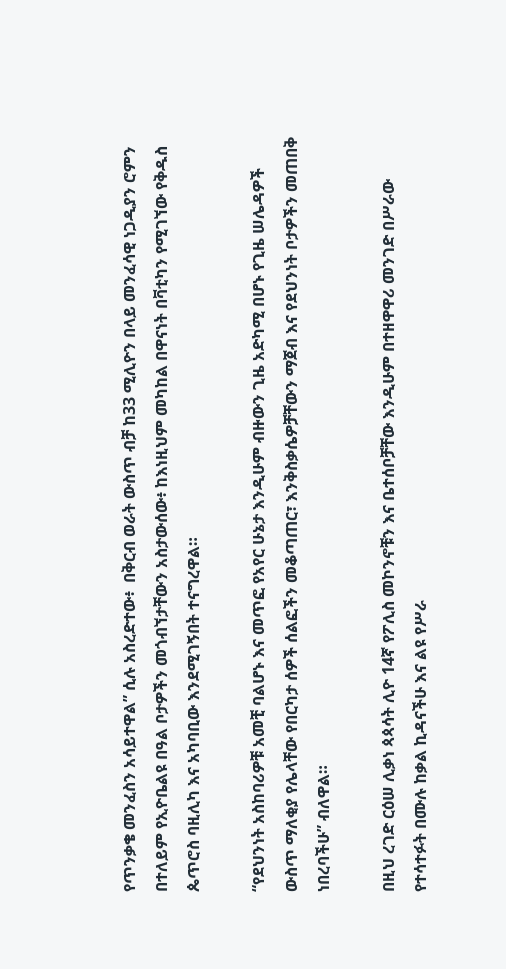የጥንቃቄ መንፈስን አሳይተዋል” ሲሉ አስረድተው፥  በቅርብ ወራት ውስጥ ብቻ ከ33 ሚሊዮን በላይ መንፈሳዊ ነጋዲያን ሮምን በተለይም የኢዮቤልዩ በዓል ቦታዎችን መጎብኘታቸውን አስታውሰው፥ ከእነዚህም መካከል በዋናነት በቫቲካን የሚገኘው የቅዱስ ጴጥሮስ ባዚሊካ እና አካባቢው እንደሚገኝበት ተናግረዋል።

“የደህንነት አስከባሪዎቹ አመቺ ባልሆኑ እና መጥፎ የአየር ሁኔታ እንዲሁም ብዙውን ጊዜ አድካሚ በሆኑ የጊዜ ሠሌዳዎች ውስጥ ማለቂያ የሌላቸው የበርካታ ሰዎች ሰልፎችን መቆጣጠር፣ እንቅስቃሴዎቻቸውን ማጀብ እና የደህንነት ቦታዎችን መጠበቅ ነበረባችሁ” ብለዋል።

በዚህ ረገድ ርዕሠ ሊቃነ ጳጳሳት ሊዮ 14ኛ የፖሊስ መኮንኖቹን እና ቤተሰቦቻቸው እንዲሁም በተዘዋዋሪ መንገድ በሥራው የተሳተፉት በሙሉ ከቃል ኪዳናችሁ እና ልዩ የሥራ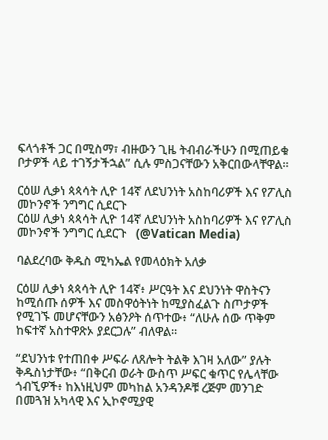ፍላጎቶች ጋር በሚስማ፣ ብዙውን ጊዜ ትብብራችሁን በሚጠይቁ ቦታዎች ላይ ተገኝታችኋል” ሲሉ ምስጋናቸውን አቅርበውላቸዋል።

ርዕሠ ሊቃነ ጳጳሳት ሊዮ 14ኛ ለደህንነት አስከባሪዎች እና የፖሊስ መኮንኖች ንግግር ሲደርጉ
ርዕሠ ሊቃነ ጳጳሳት ሊዮ 14ኛ ለደህንነት አስከባሪዎች እና የፖሊስ መኮንኖች ንግግር ሲደርጉ   (@Vatican Media)

ባልደረባው ቅዱስ ሚካኤል የመላዕክት አለቃ

ርዕሠ ሊቃነ ጳጳሳት ሊዮ 14ኛ፥ ሥርዓት እና ደህንነት ዋስትናን ከሚሰጡ ሰዎች እና መስዋዕትነት ከሚያስፈልጉ ስጦታዎች የሚገኙ መሆናቸውን አፅንዖት ሰጥተው፥ “ለሁሉ ሰው ጥቅም ከፍተኛ አስተዋጽኦ ያደርጋሉ” ብለዋል።

“ደህንነቱ የተጠበቀ ሥፍራ ለጸሎት ትልቅ እገዛ አለው” ያሉት ቅዱስነታቸው፥ “በቅርብ ወራት ውስጥ ሥፍር ቁጥር የሌላቸው ጎብኚዎች፥ ከእነዚህም መካከል አንዳንዶቹ ረጅም መንገድ በመጓዝ አካላዊ እና ኢኮኖሚያዊ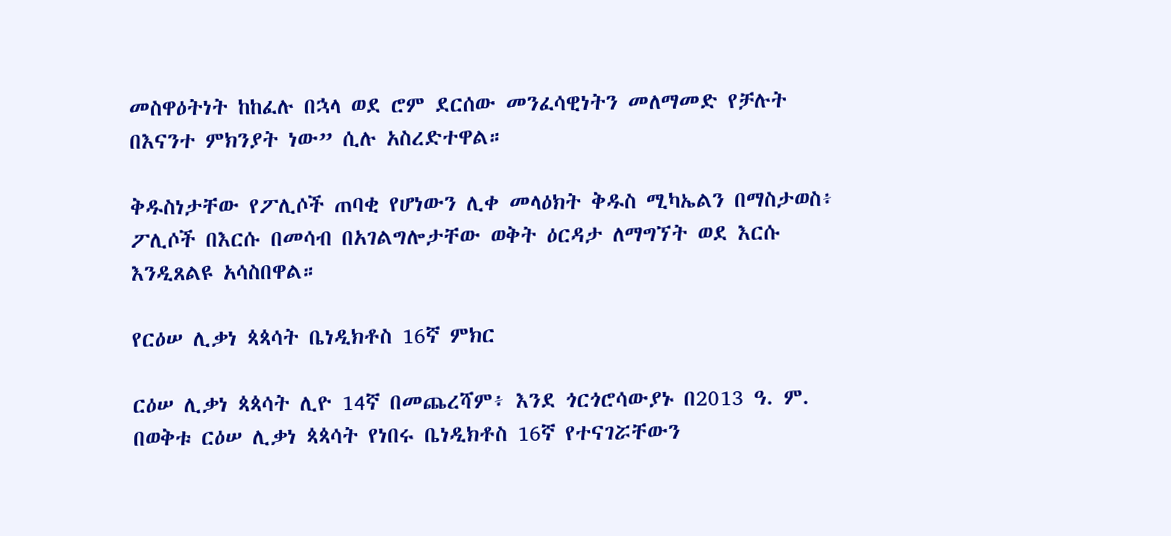መስዋዕትነት ከከፈሉ በኋላ ወደ ሮም ደርሰው መንፈሳዊነትን መለማመድ የቻሉት በእናንተ ምክንያት ነው” ሲሉ አስረድተዋል።

ቅዱስነታቸው የፖሊሶች ጠባቂ የሆነውን ሊቀ መላዕክት ቅዱስ ሚካኤልን በማስታወስ፥ ፖሊሶች በእርሱ በመሳብ በአገልግሎታቸው ወቅት ዕርዳታ ለማግኘት ወደ እርሱ እንዲጸልዩ አሳስበዋል።

የርዕሠ ሊቃነ ጳጳሳት ቤነዲክቶስ 16ኛ ምክር

ርዕሠ ሊቃነ ጳጳሳት ሊዮ 14ኛ በመጨረሻም፥ እንደ ጎርጎሮሳውያኑ በ2013 ዓ. ም. በወቅቱ ርዕሠ ሊቃነ ጳጳሳት የነበሩ ቤነዲክቶስ 16ኛ የተናገሯቸውን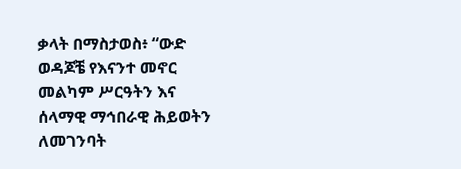ቃላት በማስታወስ፥ “ውድ ወዳጆቼ የእናንተ መኖር መልካም ሥርዓትን እና ሰላማዊ ማኅበራዊ ሕይወትን ለመገንባት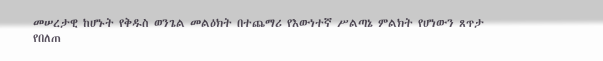መሠረታዊ ከሆኑት የቅዱስ ወንጌል መልዕክት በተጨማሪ የእውነተኛ ሥልጣኔ ምልክት የሆነውን ጸጥታ የበለጠ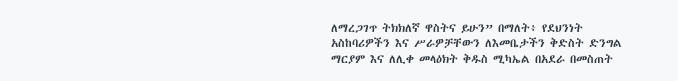ለማረጋገጥ ትክክለኛ ዋስትና ይሁን” በማለት፥ የደህንነት አስከባሪዎችን እና ሥራዎቻቸውን ለእመቤታችን ቅድስት ድንግል ማርያም እና ለሊቀ መላዕክት ቅዱስ ሚካኤል በአደራ በመስጠት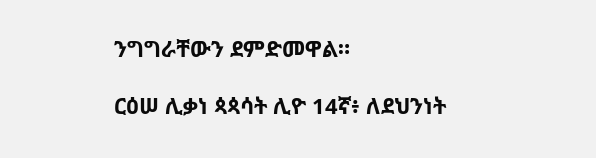ንግግራቸውን ደምድመዋል።

ርዕሠ ሊቃነ ጳጳሳት ሊዮ 14ኛ፥ ለደህንነት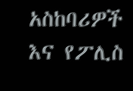አስከባሪዎች እና የፖሊስ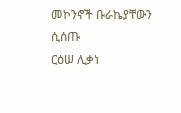መኮንኖች ቡራኬያቸውን ሲሰጡ
ርዕሠ ሊቃነ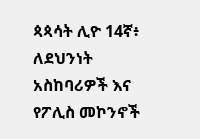ጳጳሳት ሊዮ 14ኛ፥ ለደህንነት አስከባሪዎች እና የፖሊስ መኮንኖች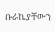ቡራኬያቸውን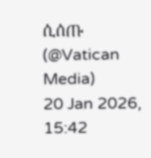ሲሰጡ   (@Vatican Media)
20 Jan 2026, 15:42